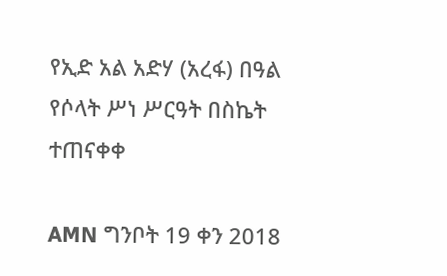የኢድ አል አድሃ (አረፋ) በዓል የሶላት ሥነ ሥርዓት በስኬት ተጠናቀቀ

AMN ግንቦት 19 ቀን 2018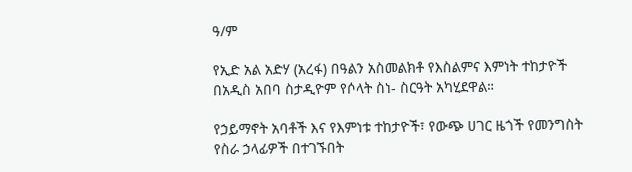ዓ/ም

የኢድ አል አድሃ (አረፋ) በዓልን አስመልክቶ የእስልምና እምነት ተከታዮች በአዲስ አበባ ስታዲዮም የሶላት ስነ- ስርዓት አካሂደዋል።

የኃይማኖት አባቶች እና የእምነቱ ተከታዮች፣ የውጭ ሀገር ዜጎች የመንግስት የስራ ኃላፊዎች በተገኙበት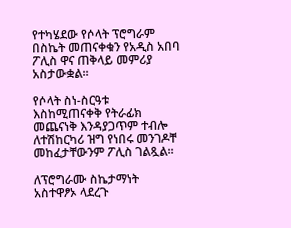የተካሄደው የሶላት ፕሮግራም በስኬት መጠናቀቁን የአዲስ አበባ ፖሊስ ዋና ጠቅላይ መምሪያ አስታውቋል፡፡

የሶላት ስነ-ስርዓቱ እስከሚጠናቀቅ የትራፊክ መጨናነቅ እንዳያጋጥም ተብሎ ለተሽከርካሪ ዝግ የነበሩ መንገዶቸ መከፈታቸውንም ፖሊስ ገልጿል፡፡

ለፕሮግራሙ ስኬታማነት አስተዋፆኦ ላደረጉ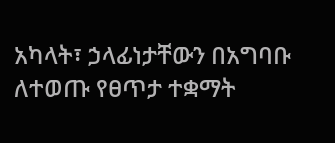አካላት፣ ኃላፊነታቸውን በአግባቡ ለተወጡ የፀጥታ ተቋማት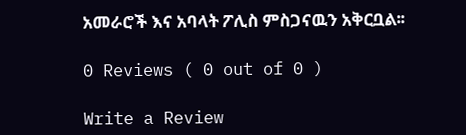አመራሮች እና አባላት ፖሊስ ምስጋናዉን አቅርቧል፡፡

0 Reviews ( 0 out of 0 )

Write a Review